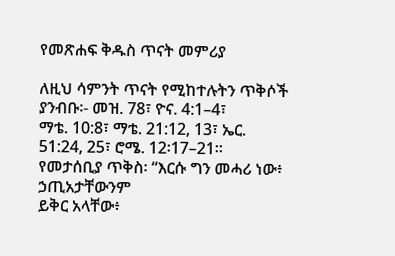የመጽሐፍ ቅዱስ ጥናት መምሪያ

ለዚህ ሳምንት ጥናት የሚከተሉትን ጥቅሶች ያንብቡ፡- መዝ. 78፣ ዮና. 4:1–4፣
ማቴ. 10:8፣ ማቴ. 21:12, 13፣ ኤር. 51:24, 25፣ ሮሜ. 12፡17–21።
የመታሰቢያ ጥቅስ፡ “እርሱ ግን መሓሪ ነው፥ ኃጢአታቸውንም
ይቅር አላቸው፥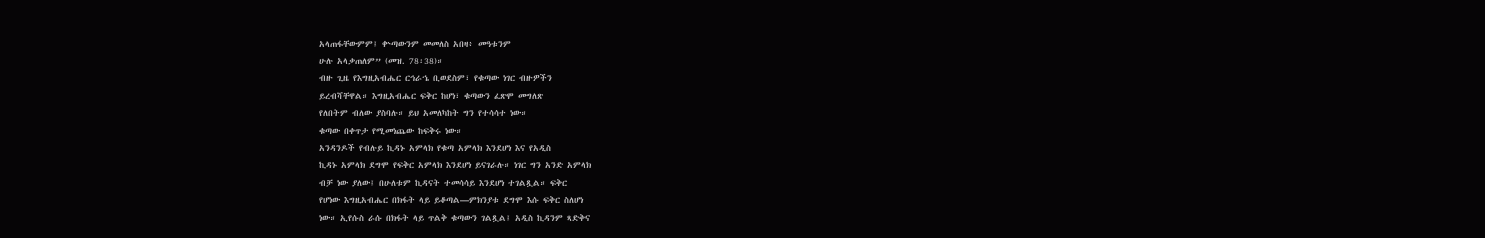አላጠፋቸውምም፤ ቍጣውንም መመለስ አበዛ፥ መዓቱንም
ሁሉ አላቃጠለም” (መዝ. 78፡38)።
ብዙ ጊዜ የእግዚአብሔር ርኅራኄ ቢወደስም፣ የቁጣው ነገር ብዙዎችን
ይረብሻቸዋል። እግዚአብሔር ፍቅር ከሆነ፣ ቁጣውን ፈጽሞ መግለጽ
የለበትም ብለው ያስባሉ። ይህ አመለካከት ግን የተሳሳተ ነው።
ቁጣው በቀጥታ የሚመነጨው ከፍቅሩ ነው።
አንዳንዶች የብሉይ ኪዳኑ አምላክ የቁጣ አምላክ እንደሆነ እና የአዲስ
ኪዳኑ አምላክ ደግሞ የፍቅር አምላክ እንደሆነ ይናገራሉ። ነገር ግን አንድ አምላክ
ብቻ ነው ያለው፤ በሁለቱም ኪዳናት ተመሳሳይ እንደሆነ ተገልጿል። ፍቅር
የሆነው እግዚአብሔር በክፋት ላይ ይቆጣል—ምክንያቱ ደግሞ እሱ ፍቅር ስለሆነ
ነው። ኢየሱስ ራሱ በክፋት ላይ ጥልቅ ቁጣውን ገልጿል፤ አዲስ ኪዳንም ጻድቅና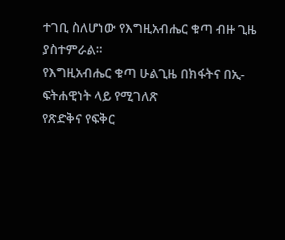ተገቢ ስለሆነው የእግዚአብሔር ቁጣ ብዙ ጊዜ ያስተምራል።
የእግዚአብሔር ቁጣ ሁልጊዜ በክፋትና በኢ-ፍትሐዊነት ላይ የሚገለጽ
የጽድቅና የፍቅር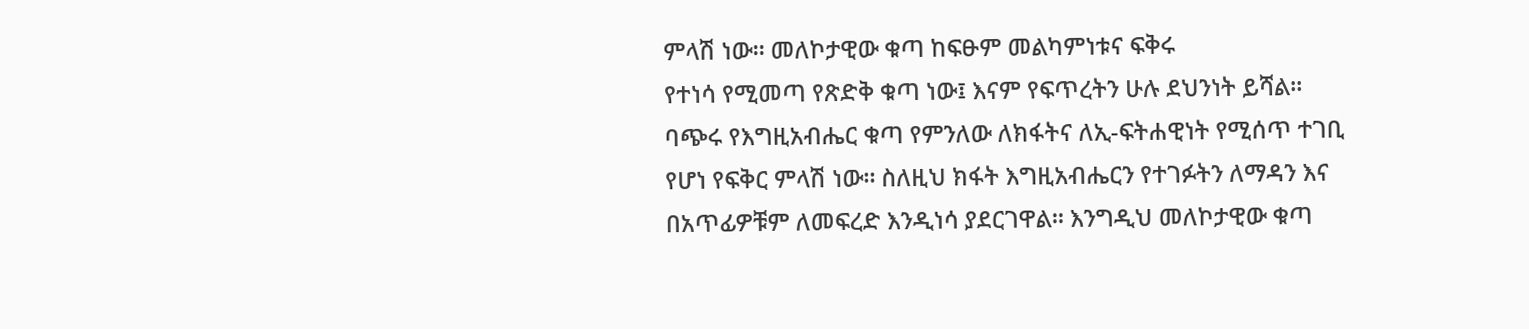ምላሽ ነው። መለኮታዊው ቁጣ ከፍፁም መልካምነቱና ፍቅሩ
የተነሳ የሚመጣ የጽድቅ ቁጣ ነው፤ እናም የፍጥረትን ሁሉ ደህንነት ይሻል።
ባጭሩ የእግዚአብሔር ቁጣ የምንለው ለክፋትና ለኢ-ፍትሐዊነት የሚሰጥ ተገቢ
የሆነ የፍቅር ምላሽ ነው። ስለዚህ ክፋት እግዚአብሔርን የተገፉትን ለማዳን እና
በአጥፊዎቹም ለመፍረድ እንዲነሳ ያደርገዋል። እንግዲህ መለኮታዊው ቁጣ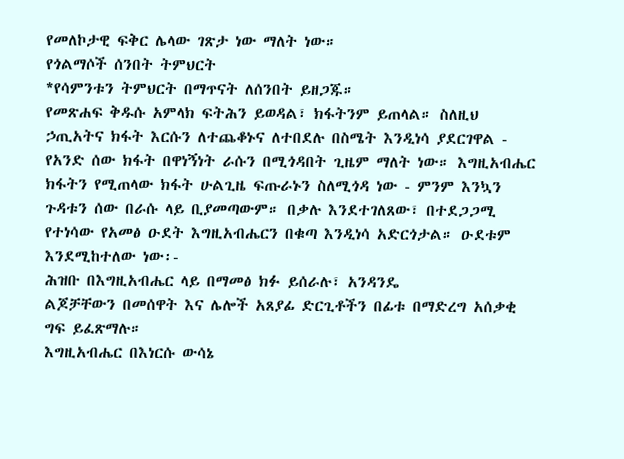የመለኮታዊ ፍቅር ሌላው ገጽታ ነው ማለት ነው።
የጎልማሶች ሰንበት ትምህርት
*የሳምንቱን ትምህርት በማጥናት ለሰንበት ይዘጋጁ።
የመጽሐፍ ቅዱሱ አምላክ ፍትሕን ይወዳል፣ ክፋትንም ይጠላል። ስለዚህ
ኃጢአትና ክፋት እርሱን ለተጨቆኑና ለተበደሉ በስሜት እንዲነሳ ያደርገዋል -
የአንድ ሰው ክፋት በዋነኝነት ራሱን በሚጎዳበት ጊዜም ማለት ነው። እግዚአብሔር
ክፋትን የሚጠላው ክፋት ሁልጊዜ ፍጡራኑን ስለሚጎዳ ነው - ምንም እንኳን
ጉዳቱን ሰው በራሱ ላይ ቢያመጣውም። በቃሉ እንደተገለጸው፣ በተደጋጋሚ
የተነሳው የአመፅ ዑደት እግዚአብሔርን በቁጣ እንዲነሳ አድርጎታል። ዑደቱም
እንደሚከተለው ነው፡-
ሕዝቡ በእግዚአብሔር ላይ በማመፅ ክፉ ይሰራሉ፣ አንዳንዴ
ልጆቻቸውን በመሰዋት እና ሌሎች አጸያፊ ድርጊቶችን በፊቱ በማድረግ አሰቃቂ
ግፍ ይፈጽማሉ።
እግዚአብሔር በእነርሱ ውሳኔ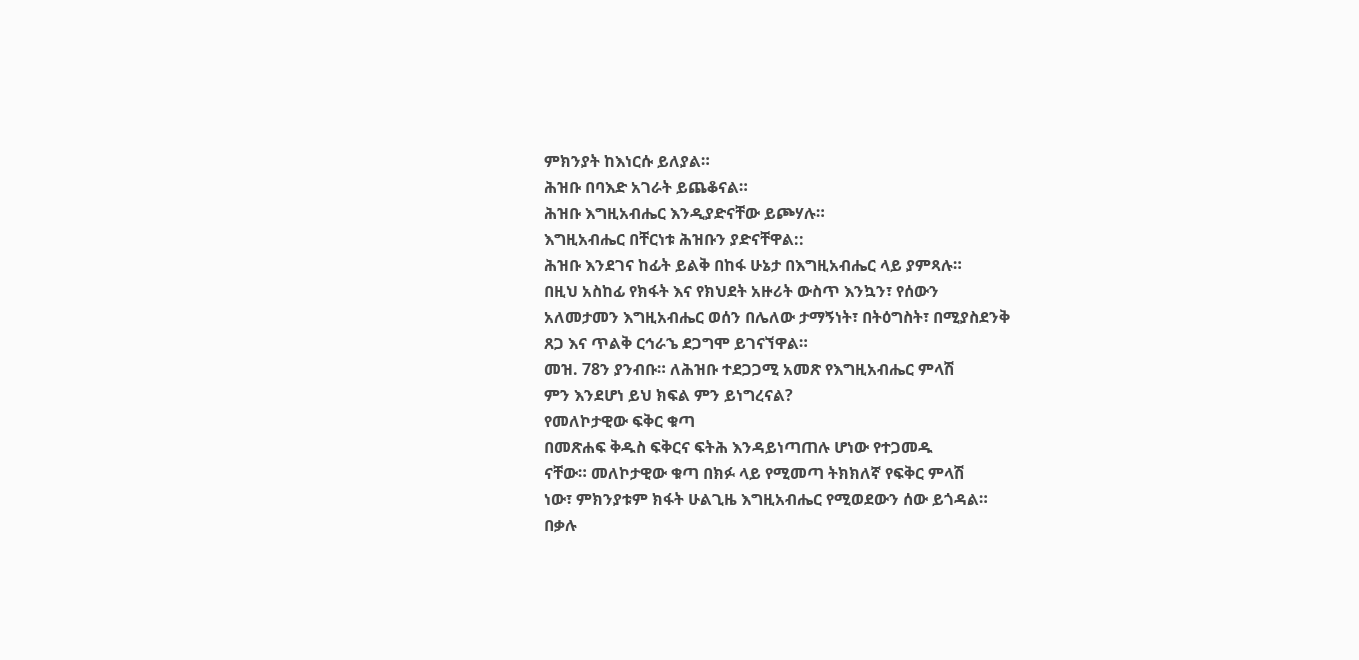ምክንያት ከእነርሱ ይለያል።
ሕዝቡ በባእድ አገራት ይጨቆናል።
ሕዝቡ እግዚአብሔር እንዲያድናቸው ይጮሃሉ።
እግዚአብሔር በቸርነቱ ሕዝቡን ያድናቸዋል::
ሕዝቡ እንደገና ከፊት ይልቅ በከፋ ሁኔታ በእግዚአብሔር ላይ ያምጻሉ።
በዚህ አስከፊ የክፋት እና የክህደት አዙሪት ውስጥ እንኳን፣ የሰውን
አለመታመን እግዚአብሔር ወሰን በሌለው ታማኝነት፣ በትዕግስት፣ በሚያስደንቅ
ጸጋ እና ጥልቅ ርኅራኄ ደጋግሞ ይገናኘዋል።
መዝ. 78ን ያንብቡ። ለሕዝቡ ተደጋጋሚ አመጽ የእግዚአብሔር ምላሽ
ምን እንደሆነ ይህ ክፍል ምን ይነግረናል?
የመለኮታዊው ፍቅር ቁጣ
በመጽሐፍ ቅዱስ ፍቅርና ፍትሕ እንዳይነጣጠሉ ሆነው የተጋመዱ
ናቸው። መለኮታዊው ቁጣ በክፉ ላይ የሚመጣ ትክክለኛ የፍቅር ምላሽ
ነው፣ ምክንያቱም ክፋት ሁልጊዜ እግዚአብሔር የሚወደውን ሰው ይጎዳል።
በቃሉ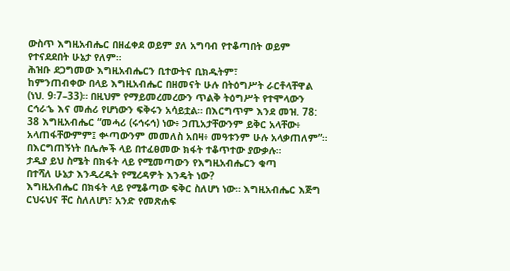ውስጥ እግዚአብሔር በዘፈቀደ ወይም ያለ አግባብ የተቆጣበት ወይም
የተናደደበት ሁኔታ የለም።
ሕዝቡ ደጋግመው እግዚአብሔርን ቢተውትና ቢክዱትም፣
ከምንጠብቀው በላይ እግዚአብሔር በዘመናት ሁሉ በትዕግሥት ራርቶላቸዋል
(ነህ. 9፡7–33)። በዚህም የማይመረመረውን ጥልቅ ትዕግሥት የተሞላውን
ርኅራኄ እና መሐሪ የሆነውን ፍቅሩን አሳይቷል። በእርግጥም እንደ መዝ. 78:
38 እግዚአብሔር “መሓሪ (ሩኅሩኅ) ነው፥ ኃጢአታቸውንም ይቅር አላቸው፥ አላጠፋቸውምም፤ ቍጣውንም መመለስ አበዛ፥ መዓቱንም ሁሉ አላቃጠለም”።
በእርግጠኝነት በሌሎች ላይ በተፈፀመው ክፋት ተቆጥተው ያውቃሉ።
ታዲያ ይህ ስሜት በክፋት ላይ የሚመጣውን የእግዚአብሔርን ቁጣ
በተሻለ ሁኔታ እንዲረዱት የሚረዳዎት እንዴት ነው?
እግዚአብሔር በክፋት ላይ የሚቆጣው ፍቅር ስለሆነ ነው። እግዚአብሔር እጅግ ርህሩህና ቸር ስለለሆነ፣ አንድ የመጽሐፍ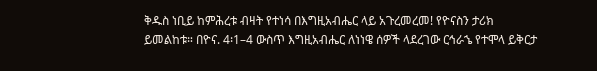ቅዱስ ነቢይ ከምሕረቱ ብዛት የተነሳ በእግዚአብሔር ላይ አጉረመረመ! የዮናስን ታሪክ ይመልከቱ። በዮና. 4፡1–4 ውስጥ እግዚአብሔር ለነነዌ ሰዎች ላደረገው ርኅራኄ የተሞላ ይቅርታ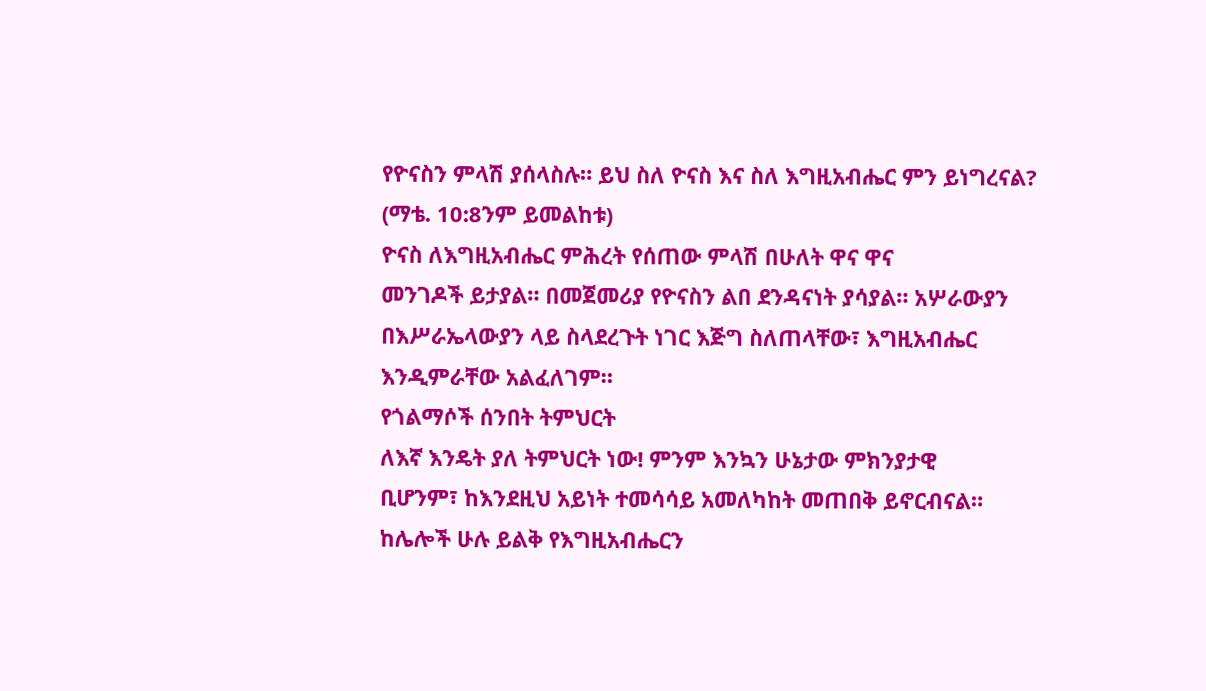የዮናስን ምላሽ ያሰላስሉ። ይህ ስለ ዮናስ እና ስለ እግዚአብሔር ምን ይነግረናል? (ማቴ. 10:8ንም ይመልከቱ)
ዮናስ ለእግዚአብሔር ምሕረት የሰጠው ምላሽ በሁለት ዋና ዋና
መንገዶች ይታያል። በመጀመሪያ የዮናስን ልበ ደንዳናነት ያሳያል። አሦራውያን
በእሥራኤላውያን ላይ ስላደረጉት ነገር እጅግ ስለጠላቸው፣ እግዚአብሔር
እንዲምራቸው አልፈለገም።
የጎልማሶች ሰንበት ትምህርት
ለእኛ እንዴት ያለ ትምህርት ነው! ምንም እንኳን ሁኔታው ምክንያታዊ
ቢሆንም፣ ከእንደዚህ አይነት ተመሳሳይ አመለካከት መጠበቅ ይኖርብናል።
ከሌሎች ሁሉ ይልቅ የእግዚአብሔርን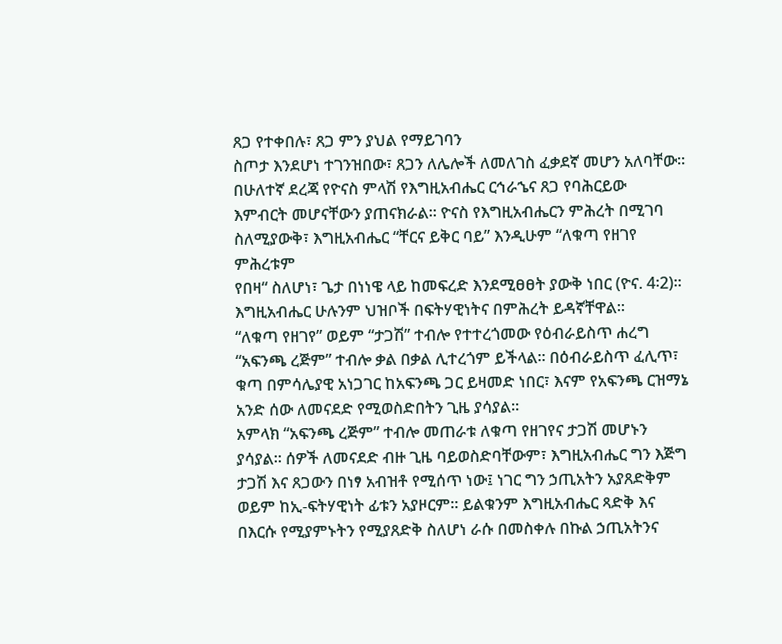ጸጋ የተቀበሉ፣ ጸጋ ምን ያህል የማይገባን
ስጦታ እንደሆነ ተገንዝበው፣ ጸጋን ለሌሎች ለመለገስ ፈቃደኛ መሆን አለባቸው።
በሁለተኛ ደረጃ የዮናስ ምላሽ የእግዚአብሔር ርኅራኄና ጸጋ የባሕርይው
እምብርት መሆናቸውን ያጠናክራል። ዮናስ የእግዚአብሔርን ምሕረት በሚገባ
ስለሚያውቅ፣ እግዚአብሔር “ቸርና ይቅር ባይ” እንዲሁም “ለቁጣ የዘገየ ምሕረቱም
የበዛ“ ስለሆነ፣ ጌታ በነነዌ ላይ ከመፍረድ እንደሚፀፀት ያውቅ ነበር (ዮና. 4፡2)።
እግዚአብሔር ሁሉንም ህዝቦች በፍትሃዊነትና በምሕረት ይዳኛቸዋል።
“ለቁጣ የዘገየ” ወይም “ታጋሽ” ተብሎ የተተረጎመው የዕብራይስጥ ሐረግ
“አፍንጫ ረጅም” ተብሎ ቃል በቃል ሊተረጎም ይችላል። በዕብራይስጥ ፈሊጥ፣
ቁጣ በምሳሌያዊ አነጋገር ከአፍንጫ ጋር ይዛመድ ነበር፣ እናም የአፍንጫ ርዝማኔ
አንድ ሰው ለመናደድ የሚወስድበትን ጊዜ ያሳያል።
አምላክ “አፍንጫ ረጅም” ተብሎ መጠራቱ ለቁጣ የዘገየና ታጋሽ መሆኑን
ያሳያል። ሰዎች ለመናደድ ብዙ ጊዜ ባይወስድባቸውም፣ እግዚአብሔር ግን እጅግ
ታጋሽ እና ጸጋውን በነፃ አብዝቶ የሚሰጥ ነው፤ ነገር ግን ኃጢአትን አያጸድቅም
ወይም ከኢ-ፍትሃዊነት ፊቱን አያዞርም። ይልቁንም እግዚአብሔር ጻድቅ እና
በእርሱ የሚያምኑትን የሚያጸድቅ ስለሆነ ራሱ በመስቀሉ በኩል ኃጢአትንና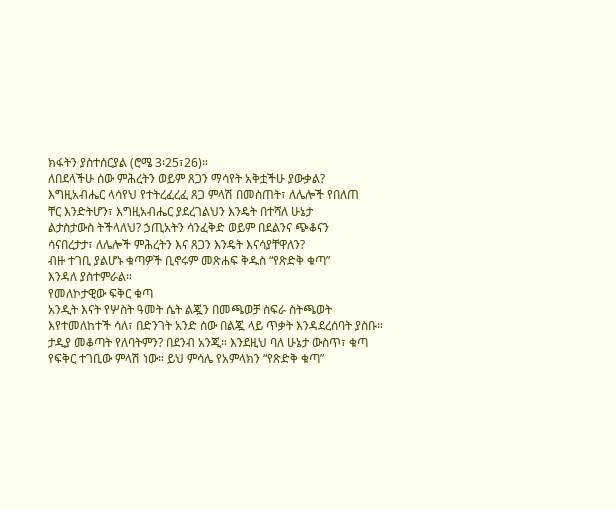ክፋትን ያስተሰርያል (ሮሜ 3፡25፣26)።
ለበደላችሁ ሰው ምሕረትን ወይም ጸጋን ማሳየት አቅቷችሁ ያውቃል?
እግዚአብሔር ላሳየህ የተትረፈረፈ ጸጋ ምላሽ በመስጠት፣ ለሌሎች የበለጠ
ቸር እንድትሆን፣ እግዚአብሔር ያደረገልህን እንዴት በተሻለ ሁኔታ
ልታስታውስ ትችላለህ? ኃጢአትን ሳንፈቅድ ወይም በደልንና ጭቆናን
ሳናበረታታ፣ ለሌሎች ምሕረትን እና ጸጋን እንዴት እናሳያቸዋለን?
ብዙ ተገቢ ያልሆኑ ቁጣዎች ቢኖሩም መጽሐፍ ቅዱስ “የጽድቅ ቁጣ”
እንዳለ ያስተምራል።
የመለኮታዊው ፍቅር ቁጣ
አንዲት እናት የሦስት ዓመት ሴት ልጇን በመጫወቻ ስፍራ ስትጫወት
እየተመለከተች ሳለ፣ በድንገት አንድ ሰው በልጇ ላይ ጥቃት እንዳደረሰባት ያስቡ።
ታዲያ መቆጣት የለባትምን? በደንብ አንጂ። እንደዚህ ባለ ሁኔታ ውስጥ፣ ቁጣ
የፍቅር ተገቢው ምላሽ ነው። ይህ ምሳሌ የአምላክን “የጽድቅ ቁጣ”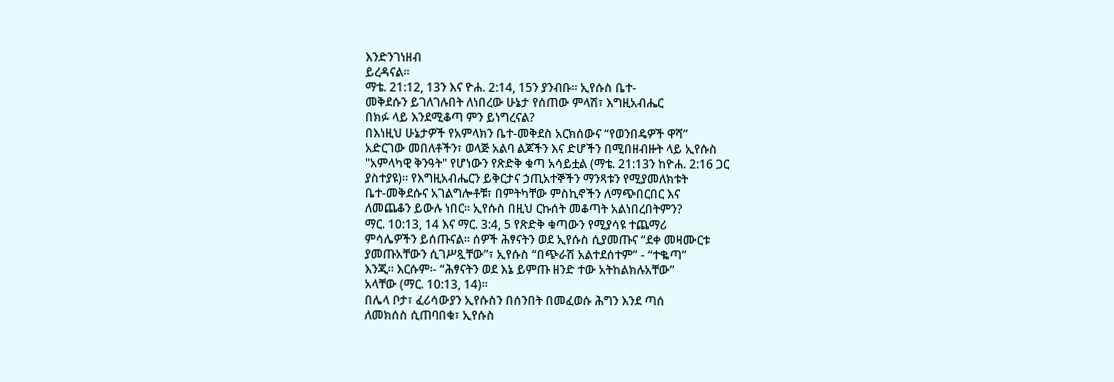እንድንገነዘብ
ይረዳናል።
ማቴ. 21:12, 13ን እና ዮሐ. 2:14, 15ን ያንብቡ። ኢየሱስ ቤተ-
መቅደሱን ይገለገሉበት ለነበረው ሁኔታ የሰጠው ምላሽ፣ እግዚአብሔር
በክፉ ላይ እንደሚቆጣ ምን ይነግረናል?
በእነዚህ ሁኔታዎች የአምላክን ቤተ-መቅደስ አርክሰውና “የወንበዴዎች ዋሻ”
አድርገው መበለቶችን፣ ወላጅ አልባ ልጆችን እና ድሆችን በሚበዘብዙት ላይ ኢየሱስ
"አምላካዊ ቅንዓት" የሆነውን የጽድቅ ቁጣ አሳይቷል (ማቴ. 21:13ን ከዮሐ. 2:16 ጋር
ያስተያዩ)። የእግዚአብሔርን ይቅርታና ኃጢአተኞችን ማንጻቱን የሚያመለክቱት
ቤተ-መቅደሱና አገልግሎቶቹ፣ በምትካቸው ምስኪኖችን ለማጭበርበር እና
ለመጨቆን ይውሉ ነበር። ኢየሱስ በዚህ ርኩሰት መቆጣት አልነበረበትምን?
ማር. 10:13, 14 እና ማር. 3:4, 5 የጽድቅ ቁጣውን የሚያሳዩ ተጨማሪ
ምሳሌዎችን ይሰጡናል። ሰዎች ሕፃናትን ወደ ኢየሱስ ሲያመጡና “ደቀ መዛሙርቱ
ያመጡአቸውን ሲገሥጿቸው”፣ ኢየሱስ “በጭራሽ አልተደሰተም” - “ተቈጣ”
እንጂ። እርሱም፡- “ሕፃናትን ወደ እኔ ይምጡ ዘንድ ተው አትከልክሉአቸው”
አላቸው (ማር. 10:13, 14)።
በሌላ ቦታ፣ ፈሪሳውያን ኢየሱስን በሰንበት በመፈወሱ ሕግን እንደ ጣሰ
ለመክሰስ ሲጠባበቁ፣ ኢየሱስ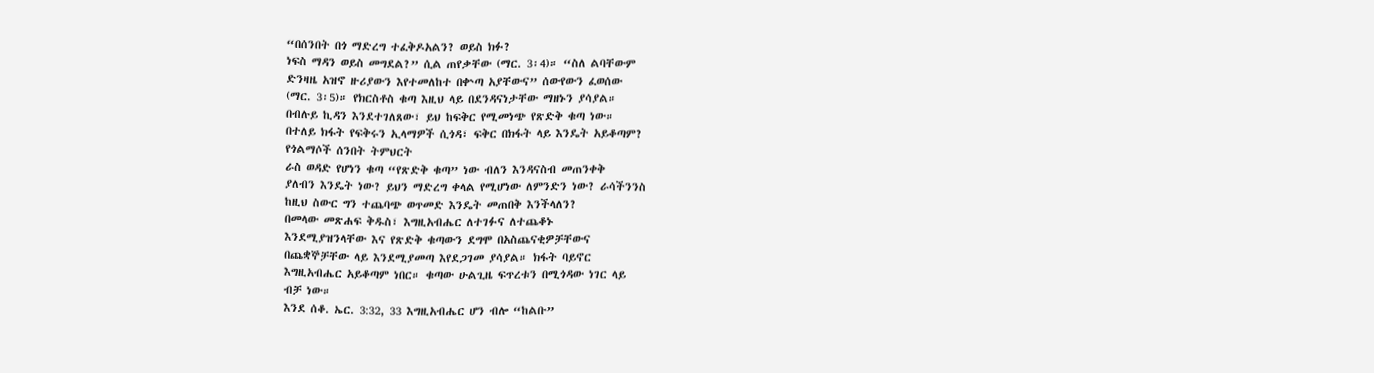“በሰንበት በጎ ማድረግ ተፈቅዶአልን? ወይስ ክፉ?
ነፍስ ማዳን ወይስ መግደል?” ሲል ጠየቃቸው (ማር. 3፡4)። “ስለ ልባቸውም
ድንዛዜ አዝኖ ዙሪያውን እየተመለከተ በቍጣ አያቸውና” ሰውየውን ፈወሰው
(ማር. 3፡5)። የክርስቶስ ቁጣ እዚህ ላይ በደንዳናነታቸው ማዘኑን ያሳያል።
በብሉይ ኪዳን እንደተገለጸው፣ ይህ ከፍቅር የሚመነጭ የጽድቅ ቁጣ ነው።
በተለይ ክፋት የፍቅሩን ኢላማዎች ሲጎዳ፣ ፍቅር በክፋት ላይ እንዴት አይቆጣም?
የጎልማሶች ሰንበት ትምህርት
ራስ ወዳድ የሆነን ቁጣ “የጽድቅ ቁጣ” ነው ብለን እንዳናስብ መጠንቀቅ
ያለብን እንዴት ነው? ይህን ማድረግ ቀላል የሚሆነው ለምንድን ነው? ራሳችንንስ
ከዚህ ስውር ግን ተጨባጭ ወጥመድ እንዴት መጠበቅ እንችላለን?
በመላው መጽሐፍ ቅዱስ፣ እግዚአብሔር ለተገፉና ለተጨቆኑ
እንደሚያዝንላቸው እና የጽድቅ ቁጣውን ደግሞ በአስጨናቂዎቻቸውና
በጨቋኞቻቸው ላይ እንደሚያመጣ እየደጋገመ ያሳያል። ክፋት ባይኖር
እግዚአብሔር አይቆጣም ነበር። ቁጣው ሁልጊዜ ፍጥረቱን በሚጎዳው ነገር ላይ
ብቻ ነው።
እንደ ሰቆ. ኤር. 3:32, 33 እግዚአብሔር ሆን ብሎ “ከልቡ”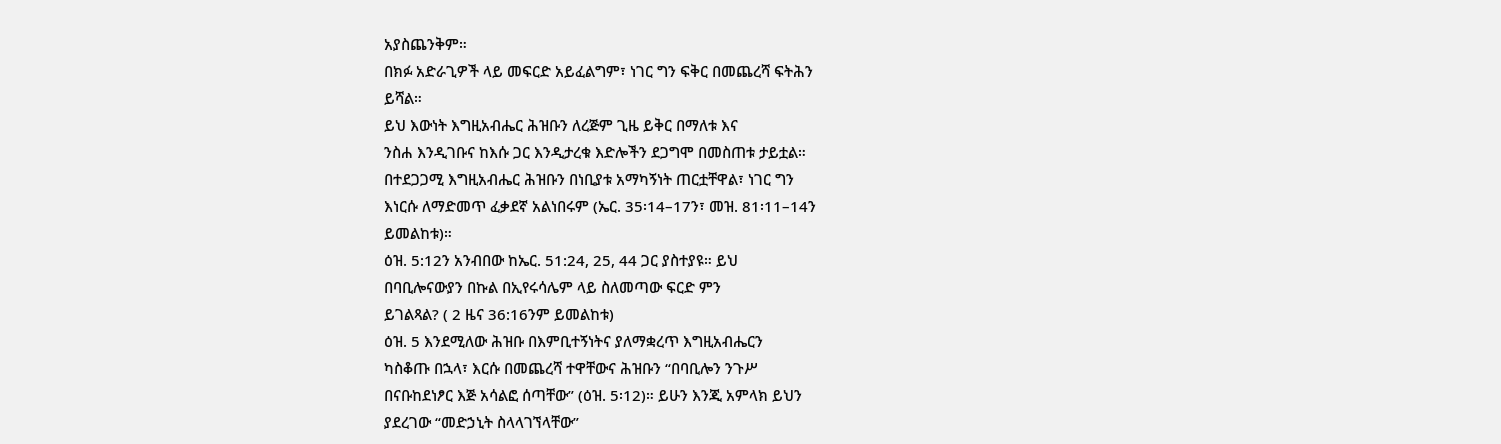አያስጨንቅም።
በክፉ አድራጊዎች ላይ መፍርድ አይፈልግም፣ ነገር ግን ፍቅር በመጨረሻ ፍትሕን
ይሻል።
ይህ እውነት እግዚአብሔር ሕዝቡን ለረጅም ጊዜ ይቅር በማለቱ እና
ንስሐ እንዲገቡና ከእሱ ጋር እንዲታረቁ እድሎችን ደጋግሞ በመስጠቱ ታይቷል።
በተደጋጋሚ እግዚአብሔር ሕዝቡን በነቢያቱ አማካኝነት ጠርቷቸዋል፣ ነገር ግን
እነርሱ ለማድመጥ ፈቃደኛ አልነበሩም (ኤር. 35፡14–17ን፣ መዝ. 81፡11–14ን
ይመልከቱ)።
ዕዝ. 5:12ን አንብበው ከኤር. 51:24, 25, 44 ጋር ያስተያዩ። ይህ
በባቢሎናውያን በኩል በኢየሩሳሌም ላይ ስለመጣው ፍርድ ምን
ይገልጻል? ( 2 ዜና 36:16ንም ይመልከቱ)
ዕዝ. 5 እንደሚለው ሕዝቡ በእምቢተኝነትና ያለማቋረጥ እግዚአብሔርን
ካስቆጡ በኋላ፣ እርሱ በመጨረሻ ተዋቸውና ሕዝቡን “በባቢሎን ንጉሥ
በናቡከደነፆር እጅ አሳልፎ ሰጣቸው” (ዕዝ. 5፡12)። ይሁን እንጂ አምላክ ይህን
ያደረገው “መድኃኒት ስላላገኘላቸው”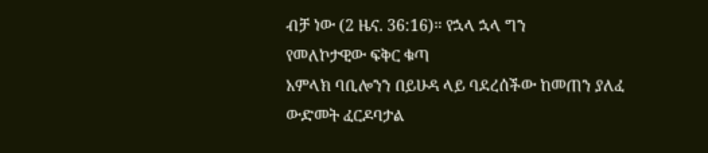ብቻ ነው (2 ዜና. 36:16)። የኋላ ኋላ ግን
የመለኮታዊው ፍቅር ቁጣ
አምላክ ባቢሎንን በይሁዳ ላይ ባደረሰችው ከመጠን ያለፈ ውድመት ፈርዶባታል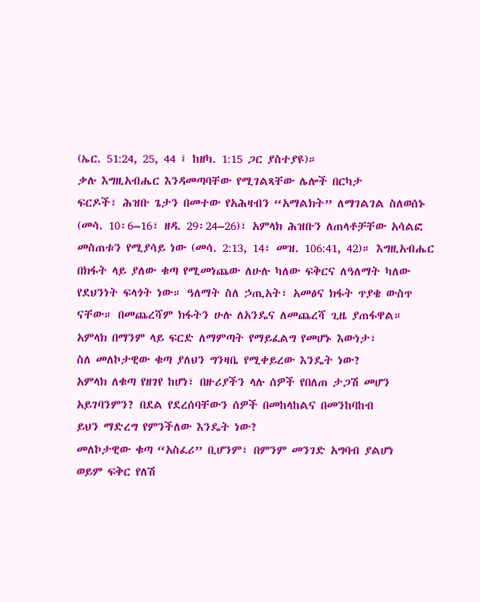(ኤር. 51:24, 25, 44 ፤ ከዘካ. 1:15 ጋር ያስተያዩ)።
ቃሉ እግዚአብሔር እንዳመጣባቸው የሚገልጻቸው ሌሎች በርካታ
ፍርዶች፣ ሕዝቡ ጌታን በመተው የአሕዛብን “አማልክት” ለማገልገል ስለወሰኑ
(መሳ. 10፡6–16፣ ዘዳ. 29፡24–26)፣ አምላክ ሕዝቡን ለጠላቶቻቸው አሳልፎ
መስጠቱን የሚያሳይ ነው (መሳ. 2:13, 14፣ መዝ. 106:41, 42)። እግዚአብሔር
በክፋት ላይ ያለው ቁጣ የሚመነጨው ለሁሉ ካለው ፍቅርና ለዓለማት ካለው
የደህንነት ፍላጎት ነው። ዓለማት ስለ ኃጢአት፣ አመፅና ክፋት ጥያቄ ውስጥ
ናቸው። በመጨረሻም ክፋትን ሁሉ ለአንዴና ለመጨረሻ ጊዜ ያጠፋዋል።
አምላክ በማንም ላይ ፍርድ ለማምጣት የማይፈልግ የመሆኑ እውነታ፣
ስለ መለኮታዊው ቁጣ ያለህን ግንዛቤ የሚቀይረው እንዴት ነው?
አምላክ ለቁጣ የዘገየ ከሆነ፣ በዙሪያችን ላሉ ሰዎች የበለጠ ታጋሽ መሆን
አይገባንምን? በደል የደረሰባቸውን ሰዎች በመከላከልና በመንከባከብ
ይህን ማድረግ የምንችለው እንዴት ነው?
መለኮታዊው ቁጣ “አስፈሪ” ቢሆንም፣ በምንም መንገድ አግባብ ያልሆነ
ወይም ፍቅር የለሽ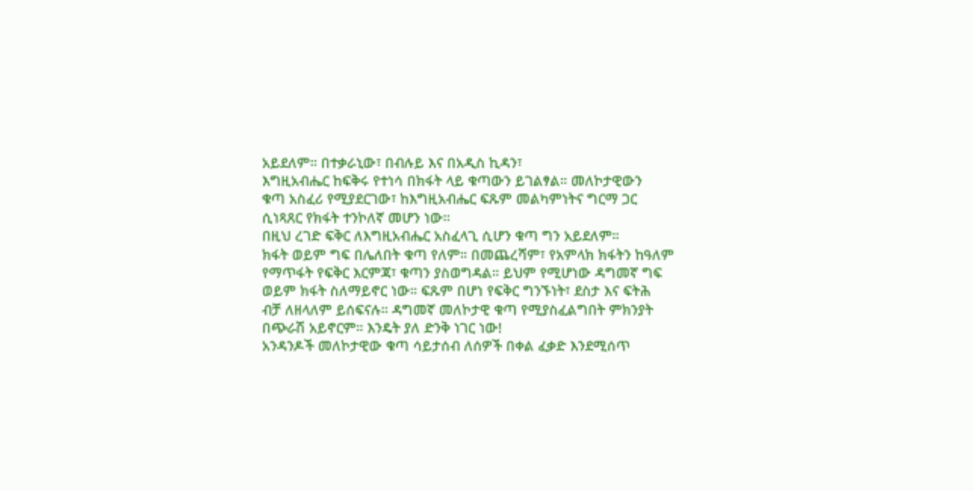አይደለም። በተቃራኒው፣ በብሉይ እና በአዲስ ኪዳን፣
እግዚአብሔር ከፍቅሩ የተነሳ በክፋት ላይ ቁጣውን ይገልፃል። መለኮታዊውን
ቁጣ አስፈሪ የሚያደርገው፣ ከእግዚአብሔር ፍጹም መልካምነትና ግርማ ጋር
ሲነጻጸር የክፋት ተንኮለኛ መሆን ነው።
በዚህ ረገድ ፍቅር ለእግዚአብሔር አስፈላጊ ሲሆን ቁጣ ግን አይደለም።
ክፋት ወይም ግፍ በሌለበት ቁጣ የለም። በመጨረሻም፣ የአምላክ ክፋትን ከዓለም
የማጥፋት የፍቅር እርምጃ፣ ቁጣን ያስወግዳል። ይህም የሚሆነው ዳግመኛ ግፍ
ወይም ክፋት ስለማይኖር ነው። ፍጹም በሆነ የፍቅር ግንኙነት፣ ደስታ እና ፍትሕ
ብቻ ለዘላለም ይሰፍናሉ። ዳግመኛ መለኮታዊ ቁጣ የሚያስፈልግበት ምክንያት
በጭራሽ አይኖርም። እንዴት ያለ ድንቅ ነገር ነው!
አንዳንዶች መለኮታዊው ቁጣ ሳይታሰብ ለሰዎች በቀል ፈቃድ እንደሚሰጥ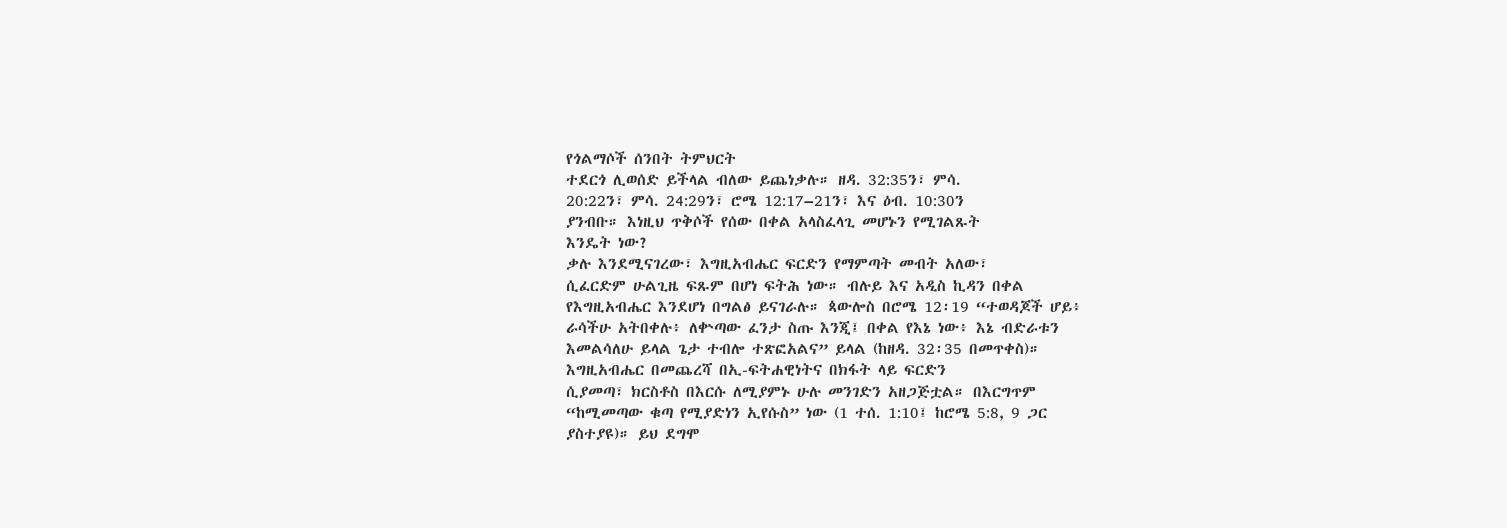የጎልማሶች ሰንበት ትምህርት
ተደርጎ ሊወሰድ ይችላል ብለው ይጨነቃሉ። ዘዳ. 32:35ን፣ ምሳ.
20:22ን፣ ምሳ. 24:29ን፣ ሮሜ 12:17–21ን፣ እና ዕብ. 10:30ን
ያንብቡ። እነዚህ ጥቅሶች የሰው በቀል አላስፈላጊ መሆኑን የሚገልጹት
እንዴት ነው?
ቃሉ እንደሚናገረው፣ እግዚአብሔር ፍርድን የማምጣት መብት አለው፣
ሲፈርድም ሁልጊዜ ፍጹም በሆነ ፍትሕ ነው። ብሉይ እና አዲስ ኪዳን በቀል
የእግዚአብሔር እንደሆነ በግልፅ ይናገራሉ። ጳውሎስ በሮሜ 12፡19 “ተወዳጆች ሆይ፥
ራሳችሁ አትበቀሉ፥ ለቍጣው ፈንታ ስጡ እንጂ፤ በቀል የእኔ ነው፥ እኔ ብድራቱን
እመልሳለሁ ይላል ጌታ ተብሎ ተጽፎአልና” ይላል (ከዘዳ. 32፡35 በመጥቀስ)።
እግዚአብሔር በመጨረሻ በኢ-ፍትሐዊነትና በክፋት ላይ ፍርድን
ሲያመጣ፣ ክርስቶስ በእርሱ ለሚያምኑ ሁሉ መንገድን አዘጋጅቷል። በእርግጥም
“ከሚመጣው ቁጣ የሚያድነን ኢየሱስ” ነው (1 ተሰ. 1:10፤ ከሮሜ 5:8, 9 ጋር
ያስተያዩ)። ይህ ደግሞ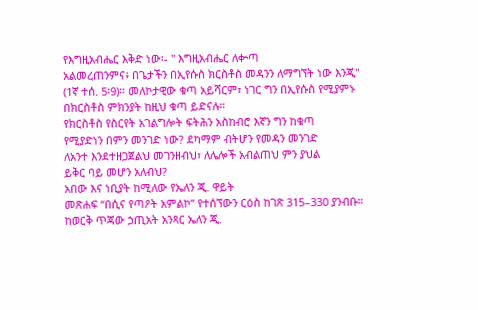የእግዚአብሔር እቅድ ነው፡- " እግዚአብሔር ለቍጣ
አልመረጠንምና፥ በጌታችን በኢየሱስ ክርስቶስ መዳንን ለማግኘት ነው እንጂ"
(1ኛ ተሰ. 5፡9)። መለኮታዊው ቁጣ አይሻርም፣ ነገር ግን በኢየሱስ የሚያምኑ
በክርስቶስ ምክንያት ከዚህ ቁጣ ይድናሉ።
የክርስቶስ የስርየት አገልግሎት ፍትሕን አስከብሮ እኛን ግን ከቁጣ
የሚያድነን በምን መንገድ ነው? ደካማም ብትሆን የመዳን መንገድ
ለአንተ እንደተዘጋጀልህ መገንዘብህ፣ ለሌሎች አብልጠህ ምን ያህል
ይቅር ባይ መሆን አለብህ?
አበው እና ነቢያት ከሚለው የኤለን ጂ. ዋይት
መጽሐፍ “በሲና የጣዖት አምልኮ” የተሰኘውን ርዕስ ከገጽ 315–330 ያንብቡ።
ከወርቅ ጥጃው ኃጢአት አንጻር ኤለን ጂ.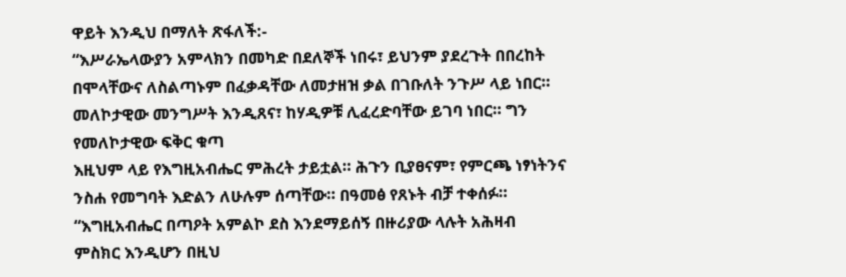ዋይት እንዲህ በማለት ጽፋለች:-
“እሥራኤላውያን አምላክን በመካድ በደለኞች ነበሩ፣ ይህንም ያደረጉት በበረከት
በሞላቸውና ለስልጣኑም በፈቃዳቸው ለመታዘዝ ቃል በገቡለት ንጉሥ ላይ ነበር።
መለኮታዊው መንግሥት እንዲጸና፣ ከሃዲዎቹ ሊፈረድባቸው ይገባ ነበር። ግን
የመለኮታዊው ፍቅር ቁጣ
እዚህም ላይ የእግዚአብሔር ምሕረት ታይቷል። ሕጉን ቢያፀናም፣ የምርጫ ነፃነትንና
ንስሐ የመግባት እድልን ለሁሉም ሰጣቸው። በዓመፅ የጸኑት ብቻ ተቀሰፉ።
“እግዚአብሔር በጣዖት አምልኮ ደስ እንደማይሰኝ በዙሪያው ላሉት አሕዛብ
ምስክር እንዲሆን በዚህ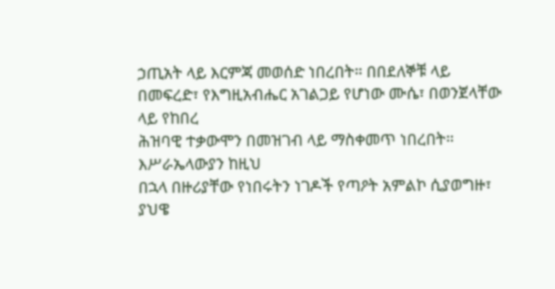ኃጢአት ላይ እርምጃ መወሰድ ነበረበት። በበደለኞቹ ላይ
በመፍረድ፣ የእግዚአብሔር አገልጋይ የሆነው ሙሴ፣ በወንጀላቸው ላይ የከበረ
ሕዝባዊ ተቃውሞን በመዝገብ ላይ ማስቀመጥ ነበረበት። እሥራኤላውያን ከዚህ
በኋላ በዙሪያቸው የነበሩትን ነገዶች የጣዖት አምልኮ ሲያወግዙ፣ ያህዌ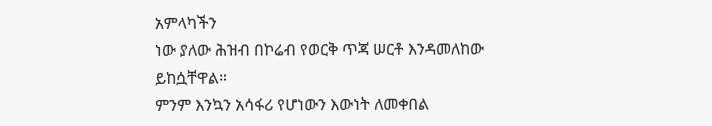አምላካችን
ነው ያለው ሕዝብ በኮሬብ የወርቅ ጥጃ ሠርቶ እንዳመለከው ይከሷቸዋል።
ምንም እንኳን አሳፋሪ የሆነውን እውነት ለመቀበል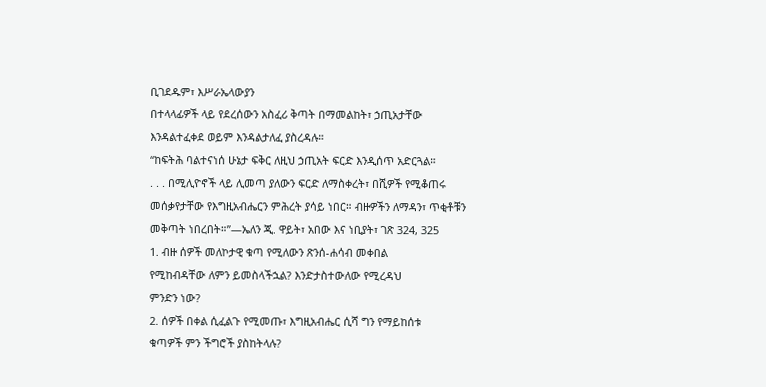ቢገደዱም፣ እሥራኤላውያን
በተላላፊዎች ላይ የደረሰውን አስፈሪ ቅጣት በማመልከት፣ ኃጢአታቸው
እንዳልተፈቀደ ወይም እንዳልታለፈ ያስረዳሉ።
“ከፍትሕ ባልተናነሰ ሁኔታ ፍቅር ለዚህ ኃጢአት ፍርድ እንዲሰጥ አድርጓል።
. . . በሚሊዮኖች ላይ ሊመጣ ያለውን ፍርድ ለማስቀረት፣ በሺዎች የሚቆጠሩ
መሰቃየታቸው የእግዚአብሔርን ምሕረት ያሳይ ነበር። ብዙዎችን ለማዳን፣ ጥቂቶቹን
መቅጣት ነበረበት።”—ኤለን ጂ. ዋይት፣ አበው እና ነቢያት፣ ገጽ 324, 325
1. ብዙ ሰዎች መለኮታዊ ቁጣ የሚለውን ጽንሰ-ሐሳብ መቀበል
የሚከብዳቸው ለምን ይመስላችኋል? እንድታስተውለው የሚረዳህ
ምንድን ነው?
2. ሰዎች በቀል ሲፈልጉ የሚመጡ፣ እግዚአብሔር ሲሻ ግን የማይከሰቱ
ቁጣዎች ምን ችግሮች ያስከትላሉ?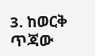3. ከወርቅ ጥጃው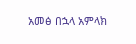አመፅ በኋላ አምላክ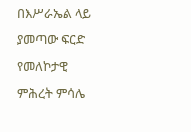በእሥራኤል ላይ ያመጣው ፍርድ
የመለኮታዊ ምሕረት ምሳሌ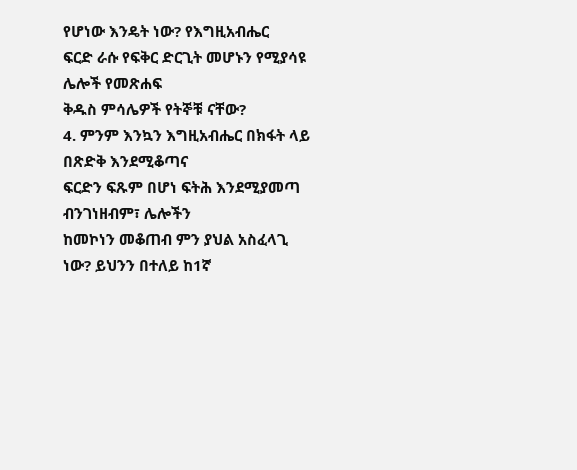የሆነው እንዴት ነው? የእግዚአብሔር
ፍርድ ራሱ የፍቅር ድርጊት መሆኑን የሚያሳዩ ሌሎች የመጽሐፍ
ቅዱስ ምሳሌዎች የትኞቹ ናቸው?
4. ምንም እንኳን እግዚአብሔር በክፋት ላይ በጽድቅ እንደሚቆጣና
ፍርድን ፍጹም በሆነ ፍትሕ እንደሚያመጣ ብንገነዘብም፣ ሌሎችን
ከመኮነን መቆጠብ ምን ያህል አስፈላጊ ነው? ይህንን በተለይ ከ1ኛ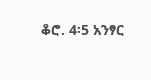ቆሮ. 4፡5 አንፃር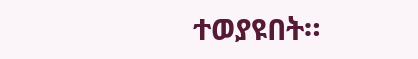ተወያዩበት።